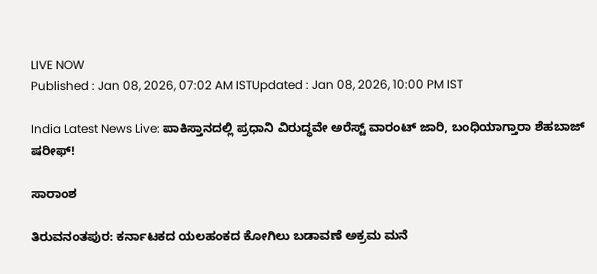LIVE NOW
Published : Jan 08, 2026, 07:02 AM ISTUpdated : Jan 08, 2026, 10:00 PM IST

India Latest News Live: ಪಾಕಿಸ್ತಾನದಲ್ಲಿ ಪ್ರಧಾನಿ ವಿರುದ್ಧವೇ ಅರೆಸ್ಟ್‌ ವಾರಂಟ್‌ ಜಾರಿ, ಬಂಧಿಯಾಗ್ತಾರಾ ಶೆಹಬಾಜ್‌ ಷರೀಫ್‌!

ಸಾರಾಂಶ

ತಿರುವನಂತಪುರ: ಕರ್ನಾಟಕದ ಯಲಹಂಕದ ಕೋಗಿಲು ಬಡಾವಣೆ ಅಕ್ರಮ ಮನೆ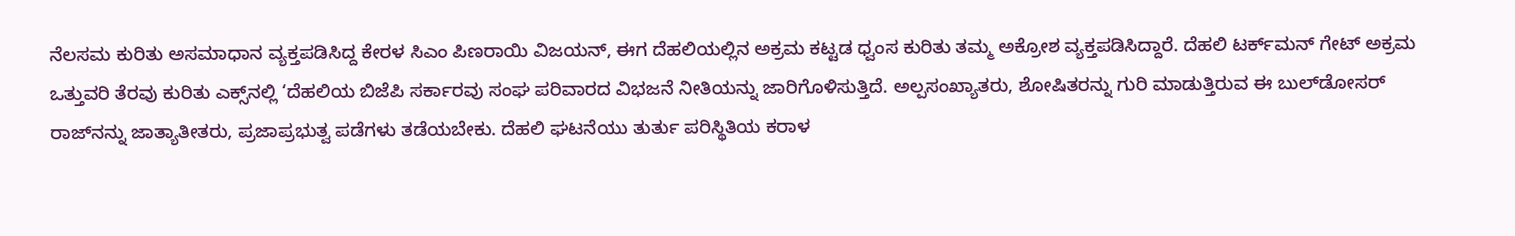ನೆಲಸಮ ಕುರಿತು ಅಸಮಾಧಾನ ವ್ಯಕ್ತಪಡಿಸಿದ್ದ ಕೇರಳ ಸಿಎಂ ಪಿಣರಾಯಿ ವಿಜಯನ್‌, ಈಗ ದೆಹಲಿಯಲ್ಲಿನ ಅಕ್ರಮ ಕಟ್ಟಡ ಧ್ವಂಸ ಕುರಿತು ತಮ್ಮ ಅಕ್ರೋಶ ವ್ಯಕ್ತಪಡಿಸಿದ್ದಾರೆ. ದೆಹಲಿ ಟರ್ಕ್‌ಮನ್‌ ಗೇಟ್‌ ಅಕ್ರಮ ಒತ್ತುವರಿ ತೆರವು ಕುರಿತು ಎಕ್ಸ್‌ನಲ್ಲಿ ‘ದೆಹಲಿಯ ಬಿಜೆಪಿ ಸರ್ಕಾರವು ಸಂಘ ಪರಿವಾರದ ವಿಭಜನೆ ನೀತಿಯನ್ನು ಜಾರಿಗೊಳಿಸುತ್ತಿದೆ. ಅಲ್ಪಸಂಖ್ಯಾತರು, ಶೋಷಿತರನ್ನು ಗುರಿ ಮಾಡುತ್ತಿರುವ ಈ ಬುಲ್‌ಡೋಸರ್‌ ರಾಜ್‌ನನ್ನು ಜಾತ್ಯಾತೀತರು, ಪ್ರಜಾಪ್ರಭುತ್ವ ಪಡೆಗಳು ತಡೆಯಬೇಕು. ದೆಹಲಿ ಘಟನೆಯು ತುರ್ತು ಪರಿಸ್ಥಿತಿಯ ಕರಾಳ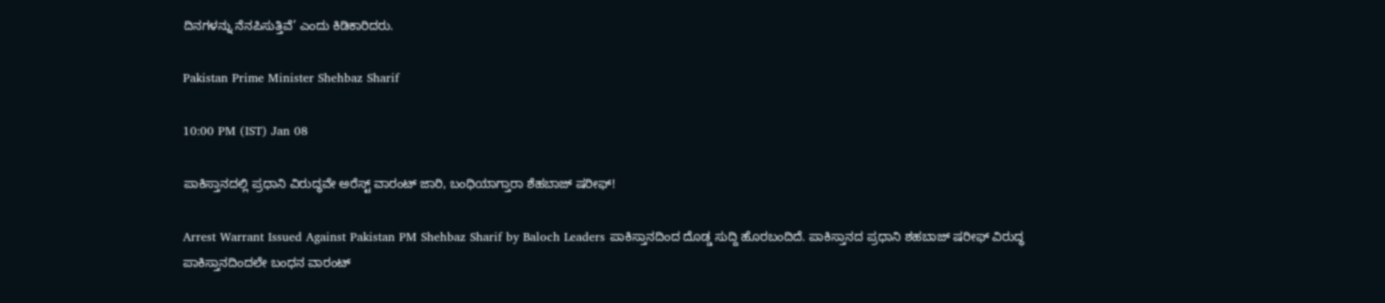ದಿನಗಳನ್ನು ನೆನಪಿಸುತ್ತಿವೆ’ ಎಂದು ಕಿಡಿಕಾರಿದರು.

Pakistan Prime Minister Shehbaz Sharif

10:00 PM (IST) Jan 08

ಪಾಕಿಸ್ತಾನದಲ್ಲಿ ಪ್ರಧಾನಿ ವಿರುದ್ಧವೇ ಅರೆಸ್ಟ್‌ ವಾರಂಟ್‌ ಜಾರಿ, ಬಂಧಿಯಾಗ್ತಾರಾ ಶೆಹಬಾಜ್‌ ಷರೀಫ್‌!

Arrest Warrant Issued Against Pakistan PM Shehbaz Sharif by Baloch Leaders ಪಾಕಿಸ್ತಾನದಿಂದ ದೊಡ್ಡ ಸುದ್ದಿ ಹೊರಬಂದಿದೆ. ಪಾಕಿಸ್ತಾನದ ಪ್ರಧಾನಿ ಶಹಬಾಜ್ ಷರೀಫ್ ವಿರುದ್ಧ ಪಾಕಿಸ್ತಾನದಿಂದಲೇ ಬಂಧನ ವಾರಂಟ್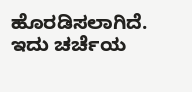ಹೊರಡಿಸಲಾಗಿದೆ. ಇದು ಚರ್ಚೆಯ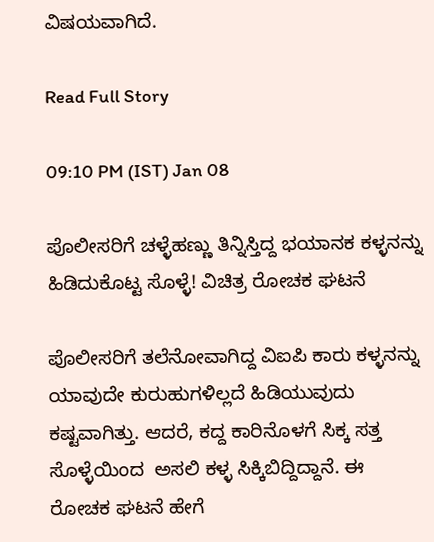ವಿಷಯವಾಗಿದೆ.

Read Full Story

09:10 PM (IST) Jan 08

ಪೊಲೀಸರಿಗೆ ಚಳ್ಳೆಹಣ್ಣು ತಿನ್ನಿಸ್ತಿದ್ದ ಭಯಾನಕ ಕಳ್ಳನನ್ನು ಹಿಡಿದುಕೊಟ್ಟ ಸೊಳ್ಳೆ! ವಿಚಿತ್ರ ರೋಚಕ ಘಟನೆ

ಪೊಲೀಸರಿಗೆ ತಲೆನೋವಾಗಿದ್ದ ವಿಐಪಿ ಕಾರು ಕಳ್ಳನನ್ನು ಯಾವುದೇ ಕುರುಹುಗಳಿಲ್ಲದೆ ಹಿಡಿಯುವುದು ಕಷ್ಟವಾಗಿತ್ತು. ಆದರೆ, ಕದ್ದ ಕಾರಿನೊಳಗೆ ಸಿಕ್ಕ ಸತ್ತ ಸೊಳ್ಳೆಯಿಂದ  ಅಸಲಿ ಕಳ್ಳ ಸಿಕ್ಕಿಬಿದ್ದಿದ್ದಾನೆ. ಈ ರೋಚಕ ಘಟನೆ ಹೇಗೆ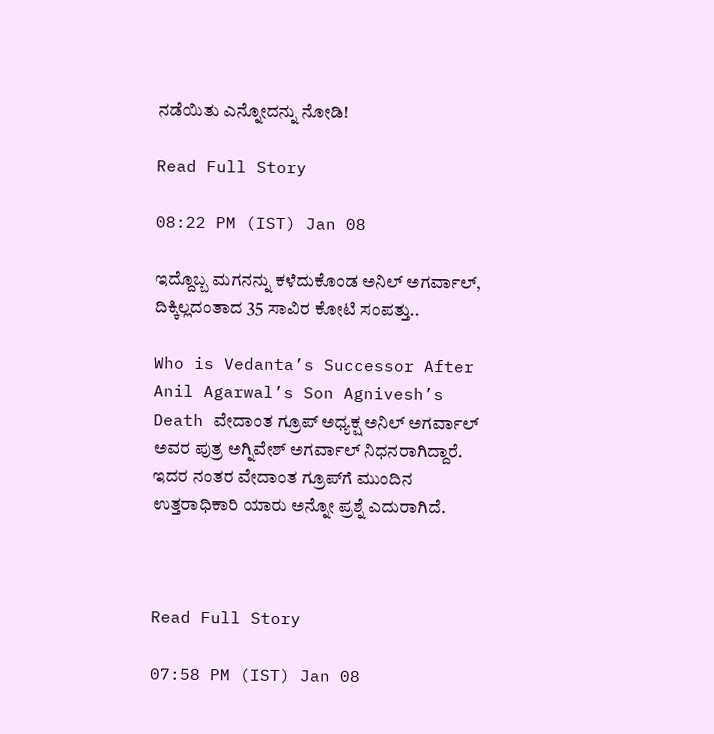ನಡೆಯಿತು ಎನ್ನೋದನ್ನು ನೋಡಿ!

Read Full Story

08:22 PM (IST) Jan 08

ಇದ್ದೊಬ್ಬ ಮಗನನ್ನು ಕಳೆದುಕೊಂಡ ಅನಿಲ್‌ ಅಗರ್ವಾಲ್‌, ದಿಕ್ಕಿಲ್ಲದಂತಾದ 35 ಸಾವಿರ ಕೋಟಿ ಸಂಪತ್ತು..

Who is Vedanta’s Successor After Anil Agarwal’s Son Agnivesh’s Death ವೇದಾಂತ ಗ್ರೂಪ್ ಅಧ್ಯಕ್ಷ ಅನಿಲ್ ಅಗರ್ವಾಲ್ ಅವರ ಪುತ್ರ ಅಗ್ನಿವೇಶ್ ಅಗರ್ವಾಲ್ ನಿಧನರಾಗಿದ್ದಾರೆ. ಇದರ ನಂತರ ವೇದಾಂತ ಗ್ರೂಪ್‌ಗೆ ಮುಂದಿನ ಉತ್ತರಾಧಿಕಾರಿ ಯಾರು ಅನ್ನೋ ಪ್ರಶ್ನೆ ಎದುರಾಗಿದೆ.



Read Full Story

07:58 PM (IST) Jan 08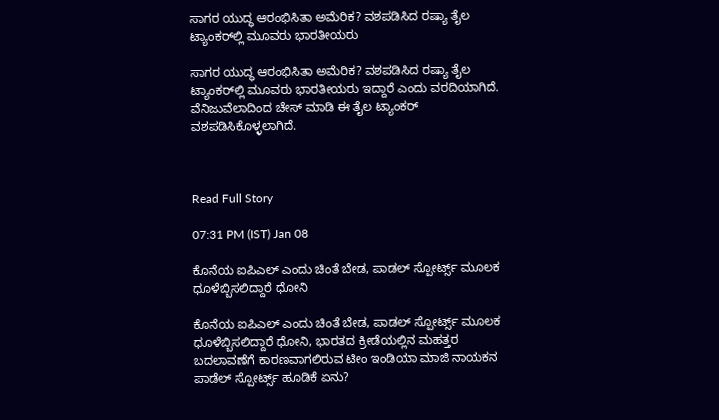ಸಾಗರ ಯುದ್ಧ ಆರಂಭಿಸಿತಾ ಅಮೆರಿಕ? ವಶಪಡಿಸಿದ ರಷ್ಯಾ ತೈಲ ಟ್ಯಾಂಕರ್‌‌ಲ್ಲಿ ಮೂವರು ಭಾರತೀಯರು

ಸಾಗರ ಯುದ್ಧ ಆರಂಭಿಸಿತಾ ಅಮೆರಿಕ? ವಶಪಡಿಸಿದ ರಷ್ಯಾ ತೈಲ ಟ್ಯಾಂಕರ್‌‌ಲ್ಲಿ ಮೂವರು ಭಾರತೀಯರು ಇದ್ದಾರೆ ಎಂದು ವರದಿಯಾಗಿದೆ. ವೆನಿಜುವೆಲಾದಿಂದ ಚೇಸ್ ಮಾಡಿ ಈ ತೈಲ ಟ್ಯಾಂಕರ್ ವಶಪಡಿಸಿಕೊಳ್ಳಲಾಗಿದೆ.



Read Full Story

07:31 PM (IST) Jan 08

ಕೊನೆಯ ಐಪಿಎಲ್ ಎಂದು ಚಿಂತೆ ಬೇಡ, ಪಾಡಲ್ ಸ್ಪೋರ್ಟ್ಸ್ ಮೂಲಕ ಧೂಳೆಬ್ಬಿಸಲಿದ್ದಾರೆ ಧೋನಿ

ಕೊನೆಯ ಐಪಿಎಲ್ ಎಂದು ಚಿಂತೆ ಬೇಡ, ಪಾಡಲ್ ಸ್ಪೋರ್ಟ್ಸ್ ಮೂಲಕ ಧೂಳೆಬ್ಬಿಸಲಿದ್ದಾರೆ ಧೋನಿ, ಭಾರತದ ಕ್ರೀಡೆಯಲ್ಲಿನ ಮಹತ್ತರ ಬದಲಾವಣೆಗೆ ಕಾರಣವಾಗಲಿರುವ ಟೀಂ ಇಂಡಿಯಾ ಮಾಜಿ ನಾಯಕನ ಪಾಡೆಲ್ ಸ್ಪೋರ್ಟ್ಸ್ ಹೂಡಿಕೆ ಏನು?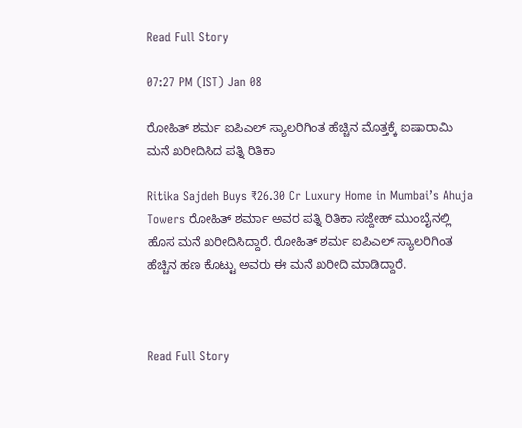Read Full Story

07:27 PM (IST) Jan 08

ರೋಹಿತ್‌ ಶರ್ಮ ಐಪಿಎಲ್‌ ಸ್ಯಾಲರಿಗಿಂತ ಹೆಚ್ಚಿನ ಮೊತ್ತಕ್ಕೆ ಐಷಾರಾಮಿ ಮನೆ ಖರೀದಿಸಿದ ಪತ್ನಿ ರಿತಿಕಾ

Ritika Sajdeh Buys ₹26.30 Cr Luxury Home in Mumbai’s Ahuja Towers ರೋಹಿತ್ ಶರ್ಮಾ ಅವರ ಪತ್ನಿ ರಿತಿಕಾ ಸಜ್ದೇಹ್ ಮುಂಬೈನಲ್ಲಿ ಹೊಸ ಮನೆ ಖರೀದಿಸಿದ್ದಾರೆ. ರೋಹಿತ್‌ ಶರ್ಮ ಐಪಿಎಲ್‌ ಸ್ಯಾಲರಿಗಿಂತ ಹೆಚ್ಚಿನ ಹಣ ಕೊಟ್ಟು ಅವರು ಈ ಮನೆ ಖರೀದಿ ಮಾಡಿದ್ದಾರೆ.



Read Full Story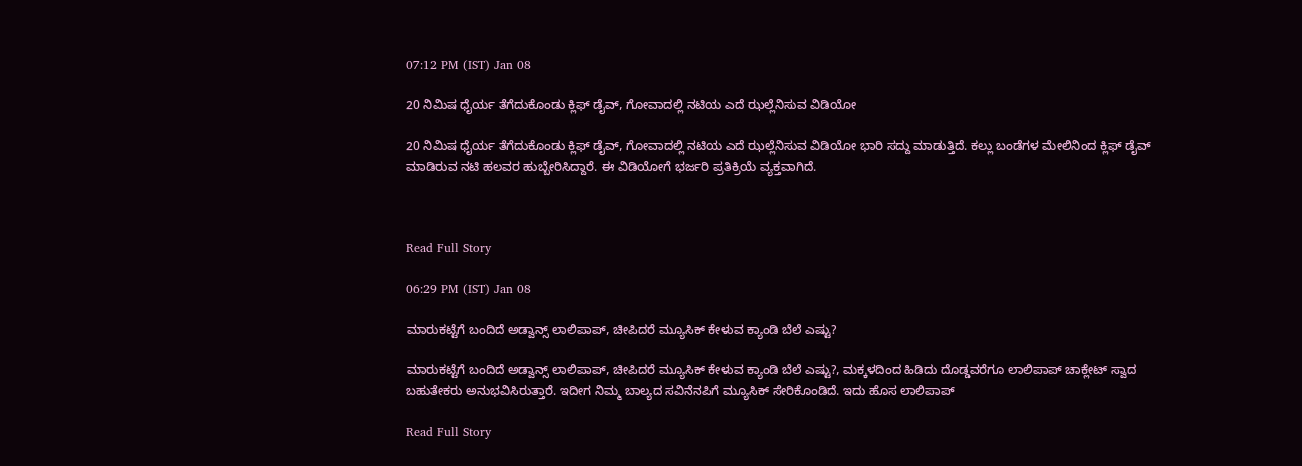07:12 PM (IST) Jan 08

20 ನಿಮಿಷ ಧೈರ್ಯ ತೆಗೆದುಕೊಂಡು ಕ್ಲಿಫ್ ಡೈವ್, ಗೋವಾದಲ್ಲಿ ನಟಿಯ ಎದೆ ಝಲ್ಲೆನಿಸುವ ವಿಡಿಯೋ

20 ನಿಮಿಷ ಧೈರ್ಯ ತೆಗೆದುಕೊಂಡು ಕ್ಲಿಫ್ ಡೈವ್, ಗೋವಾದಲ್ಲಿ ನಟಿಯ ಎದೆ ಝಲ್ಲೆನಿಸುವ ವಿಡಿಯೋ ಭಾರಿ ಸದ್ದು ಮಾಡುತ್ತಿದೆ. ಕಲ್ಲು ಬಂಡೆಗಳ ಮೇಲಿನಿಂದ ಕ್ಲಿಫ್ ಡೈವ್ ಮಾಡಿರುವ ನಟಿ ಹಲವರ ಹುಬ್ಬೇರಿಸಿದ್ದಾರೆ. ಈ ವಿಡಿಯೋಗೆ ಭರ್ಜರಿ ಪ್ರತಿಕ್ರಿಯೆ ವ್ಯಕ್ತವಾಗಿದೆ.



Read Full Story

06:29 PM (IST) Jan 08

ಮಾರುಕಟ್ಟೆಗೆ ಬಂದಿದೆ ಅಡ್ವಾನ್ಸ್ ಲಾಲಿಪಾಪ್, ಚೀಪಿದರೆ ಮ್ಯೂಸಿಕ್ ಕೇಳುವ ಕ್ಯಾಂಡಿ ಬೆಲೆ ಎಷ್ಟು?

ಮಾರುಕಟ್ಟೆಗೆ ಬಂದಿದೆ ಅಡ್ವಾನ್ಸ್ ಲಾಲಿಪಾಪ್, ಚೀಪಿದರೆ ಮ್ಯೂಸಿಕ್ ಕೇಳುವ ಕ್ಯಾಂಡಿ ಬೆಲೆ ಎಷ್ಟು?, ಮಕ್ಕಳದಿಂದ ಹಿಡಿದು ದೊಡ್ಡವರೆಗೂ ಲಾಲಿಪಾಪ್ ಚಾಕ್ಲೇಟ್ ಸ್ವಾದ ಬಹುತೇಕರು ಅನುಭವಿಸಿರುತ್ತಾರೆ. ಇದೀಗ ನಿಮ್ಮ ಬಾಲ್ಯದ ಸವಿನೆನಪಿಗೆ ಮ್ಯೂಸಿಕ್ ಸೇರಿಕೊಂಡಿದೆ. ಇದು ಹೊಸ ಲಾಲಿಪಾಪ್

Read Full Story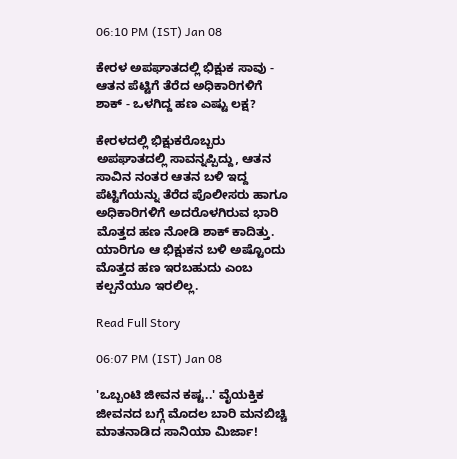06:10 PM (IST) Jan 08

ಕೇರಳ ಅಪಘಾತದಲ್ಲಿ ಭಿಕ್ಷುಕ ಸಾವು - ಆತನ ಪೆಟ್ಟಿಗೆ ತೆರೆದ ಅಧಿಕಾರಿಗಳಿಗೆ ಶಾಕ್ - ಒಳಗಿದ್ದ ಹಣ ಎಷ್ಟು ಲಕ್ಷ?

ಕೇರಳದಲ್ಲಿ ಭಿಕ್ಷುಕರೊಬ್ಬರು ಅಪಘಾತದಲ್ಲಿ ಸಾವನ್ನಪ್ಪಿದ್ದು, ಆತನ ಸಾವಿನ ನಂತರ ಆತನ ಬಳಿ ಇದ್ದ ಪೆಟ್ಟಿಗೆಯನ್ನು ತೆರೆದ ಪೊಲೀಸರು ಹಾಗೂ ಅಧಿಕಾರಿಗಳಿಗೆ ಅದರೊಳಗಿರುವ ಭಾರಿ ಮೊತ್ತದ ಹಣ ನೋಡಿ ಶಾಕ್ ಕಾದಿತ್ತು. ಯಾರಿಗೂ ಆ ಭಿಕ್ಷುಕನ ಬಳಿ ಅಷ್ಟೊಂದು ಮೊತ್ತದ ಹಣ ಇರಬಹುದು ಎಂಬ ಕಲ್ಪನೆಯೂ ಇರಲಿಲ್ಲ.

Read Full Story

06:07 PM (IST) Jan 08

'ಒಬ್ಬಂಟಿ ಜೀವನ ಕಷ್ಟ..' ವೈಯಕ್ತಿಕ ಜೀವನದ ಬಗ್ಗೆ ಮೊದಲ ಬಾರಿ ಮನಬಿಚ್ಚಿ ಮಾತನಾಡಿದ ಸಾನಿಯಾ ಮಿರ್ಜಾ!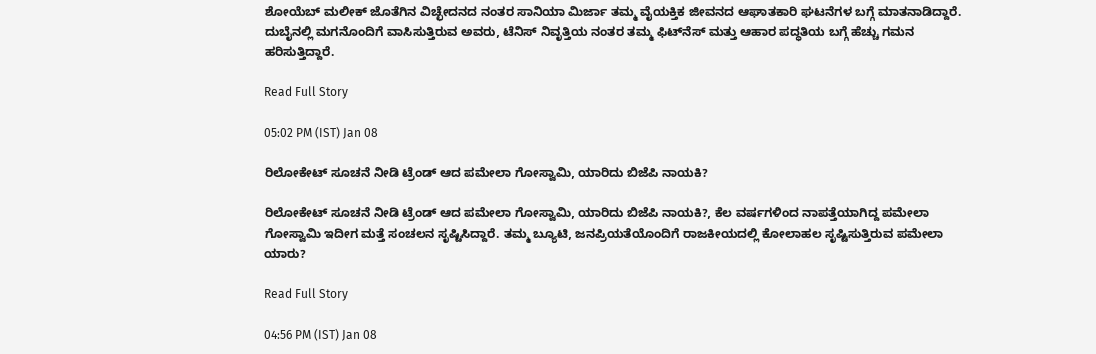ಶೋಯೆಬ್‌ ಮಲೀಕ್‌ ಜೊತೆಗಿನ ವಿಚ್ಛೇದನದ ನಂತರ ಸಾನಿಯಾ ಮಿರ್ಜಾ ತಮ್ಮ ವೈಯಕ್ತಿಕ ಜೀವನದ ಆಘಾತಕಾರಿ ಘಟನೆಗಳ ಬಗ್ಗೆ ಮಾತನಾಡಿದ್ದಾರೆ. ದುಬೈನಲ್ಲಿ ಮಗನೊಂದಿಗೆ ವಾಸಿಸುತ್ತಿರುವ ಅವರು, ಟೆನಿಸ್ ನಿವೃತ್ತಿಯ ನಂತರ ತಮ್ಮ ಫಿಟ್‌ನೆಸ್‌ ಮತ್ತು ಆಹಾರ ಪದ್ಧತಿಯ ಬಗ್ಗೆ ಹೆಚ್ಚು ಗಮನ ಹರಿಸುತ್ತಿದ್ದಾರೆ.

Read Full Story

05:02 PM (IST) Jan 08

ರಿಲೋಕೇಟ್ ಸೂಚನೆ ನೀಡಿ ಟ್ರೆಂಡ್ ಆದ ಪಮೇಲಾ ಗೋಸ್ವಾಮಿ, ಯಾರಿದು ಬಿಜೆಪಿ ನಾಯಕಿ?

ರಿಲೋಕೇಟ್ ಸೂಚನೆ ನೀಡಿ ಟ್ರೆಂಡ್ ಆದ ಪಮೇಲಾ ಗೋಸ್ವಾಮಿ, ಯಾರಿದು ಬಿಜೆಪಿ ನಾಯಕಿ?, ಕೆಲ ವರ್ಷಗಳಿಂದ ನಾಪತ್ತೆಯಾಗಿದ್ದ ಪಮೇಲಾ ಗೋಸ್ವಾಮಿ ಇದೀಗ ಮತ್ತೆ ಸಂಚಲನ ಸೃಷ್ಟಿಸಿದ್ದಾರೆ. ತಮ್ಮ ಬ್ಯೂಟಿ, ಜನಪ್ರಿಯತೆಯೊಂದಿಗೆ ರಾಜಕೀಯದಲ್ಲಿ ಕೋಲಾಹಲ ಸೃಷ್ಟಿಸುತ್ತಿರುವ ಪಮೇಲಾ ಯಾರು?

Read Full Story

04:56 PM (IST) Jan 08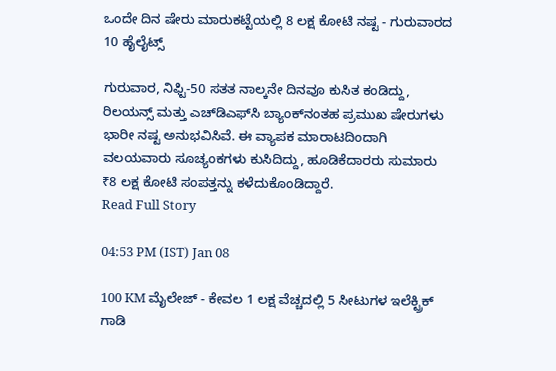ಒಂದೇ ದಿನ ಷೇರು ಮಾರುಕಟ್ಟೆಯಲ್ಲಿ 8 ಲಕ್ಷ ಕೋಟಿ ನಷ್ಟ - ಗುರುವಾರದ 10 ಹೈಲೈಟ್ಸ್‌

ಗುರುವಾರ, ನಿಫ್ಟಿ-50 ಸತತ ನಾಲ್ಕನೇ ದಿನವೂ ಕುಸಿತ ಕಂಡಿದ್ದು, ರಿಲಯನ್ಸ್ ಮತ್ತು ಎಚ್‌ಡಿಎಫ್‌ಸಿ ಬ್ಯಾಂಕ್‌ನಂತಹ ಪ್ರಮುಖ ಷೇರುಗಳು ಭಾರೀ ನಷ್ಟ ಅನುಭವಿಸಿವೆ. ಈ ವ್ಯಾಪಕ ಮಾರಾಟದಿಂದಾಗಿ ವಲಯವಾರು ಸೂಚ್ಯಂಕಗಳು ಕುಸಿದಿದ್ದು, ಹೂಡಿಕೆದಾರರು ಸುಮಾರು ₹8 ಲಕ್ಷ ಕೋಟಿ ಸಂಪತ್ತನ್ನು ಕಳೆದುಕೊಂಡಿದ್ದಾರೆ.
Read Full Story

04:53 PM (IST) Jan 08

100 KM ಮೈಲೇಜ್ - ಕೇವಲ 1 ಲಕ್ಷ ವೆಚ್ಚದಲ್ಲಿ 5 ಸೀಟುಗಳ ಇಲೆಕ್ಟ್ರಿಕ್ ಗಾಡಿ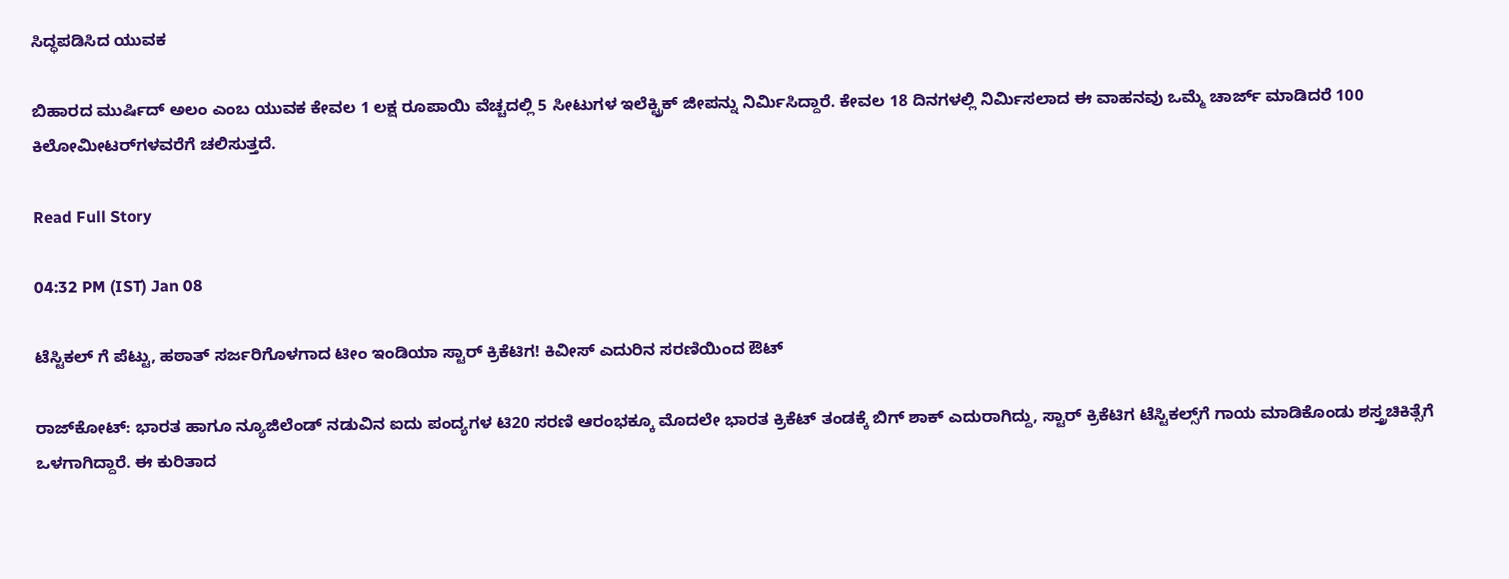ಸಿದ್ಧಪಡಿಸಿದ ಯುವಕ

ಬಿಹಾರದ ಮುರ್ಷಿದ್ ಅಲಂ ಎಂಬ ಯುವಕ ಕೇವಲ 1 ಲಕ್ಷ ರೂಪಾಯಿ ವೆಚ್ಚದಲ್ಲಿ 5 ಸೀಟುಗಳ ಇಲೆಕ್ಟ್ರಿಕ್ ಜೀಪನ್ನು ನಿರ್ಮಿಸಿದ್ದಾರೆ. ಕೇವಲ 18 ದಿನಗಳಲ್ಲಿ ನಿರ್ಮಿಸಲಾದ ಈ ವಾಹನವು ಒಮ್ಮೆ ಚಾರ್ಜ್ ಮಾಡಿದರೆ 100 ಕಿಲೋಮೀಟರ್‌ಗಳವರೆಗೆ ಚಲಿಸುತ್ತದೆ.

Read Full Story

04:32 PM (IST) Jan 08

ಟೆಸ್ಟಿಕಲ್ ಗೆ ಪೆಟ್ಟು, ಹಠಾತ್ ಸರ್ಜರಿಗೊಳಗಾದ ಟೀಂ ಇಂಡಿಯಾ ಸ್ಟಾರ್ ಕ್ರಿಕೆಟಿಗ! ಕಿವೀಸ್ ಎದುರಿನ ಸರಣಿಯಿಂದ ಔಟ್

ರಾಜ್‌ಕೋಟ್: ಭಾರತ ಹಾಗೂ ನ್ಯೂಜಿಲೆಂಡ್ ನಡುವಿನ ಐದು ಪಂದ್ಯಗಳ ಟಿ20 ಸರಣಿ ಆರಂಭಕ್ಕೂ ಮೊದಲೇ ಭಾರತ ಕ್ರಿಕೆಟ್ ತಂಡಕ್ಕೆ ಬಿಗ್ ಶಾಕ್ ಎದುರಾಗಿದ್ದು, ಸ್ಟಾರ್ ಕ್ರಿಕೆಟಿಗ ಟೆಸ್ಟಿಕಲ್ಸ್‌ಗೆ ಗಾಯ ಮಾಡಿಕೊಂಡು ಶಸ್ತ್ರಚಿಕಿತ್ಸೆಗೆ ಒಳಗಾಗಿದ್ದಾರೆ. ಈ ಕುರಿತಾದ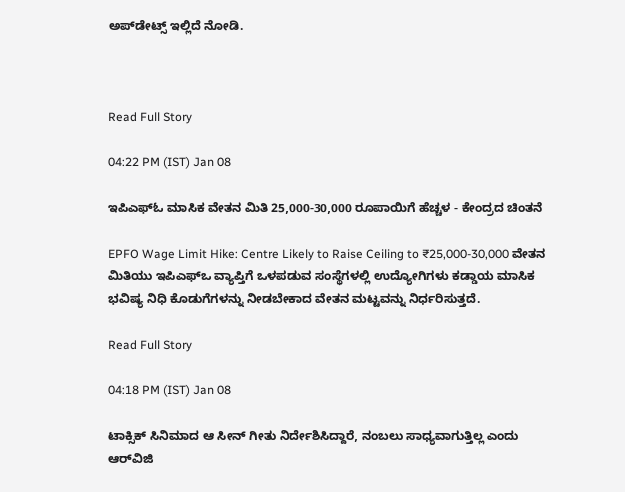ಅಪ್‌ಡೇಟ್ಸ್ ಇಲ್ಲಿದೆ ನೋಡಿ.



Read Full Story

04:22 PM (IST) Jan 08

ಇಪಿಎಫ್‌ಓ ಮಾಸಿಕ ವೇತನ ಮಿತಿ 25,000-30,000 ರೂಪಾಯಿಗೆ ಹೆಚ್ಚಳ - ಕೇಂದ್ರದ ಚಿಂತನೆ

EPFO Wage Limit Hike: Centre Likely to Raise Ceiling to ₹25,000-30,000 ವೇತನ ಮಿತಿಯು ಇಪಿಎಫ್‌ಒ ವ್ಯಾಪ್ತಿಗೆ ಒಳಪಡುವ ಸಂಸ್ಥೆಗಳಲ್ಲಿ ಉದ್ಯೋಗಿಗಳು ಕಡ್ಡಾಯ ಮಾಸಿಕ ಭವಿಷ್ಯ ನಿಧಿ ಕೊಡುಗೆಗಳನ್ನು ನೀಡಬೇಕಾದ ವೇತನ ಮಟ್ಟವನ್ನು ನಿರ್ಧರಿಸುತ್ತದೆ.

Read Full Story

04:18 PM (IST) Jan 08

ಟಾಕ್ಸಿಕ್ ಸಿನಿಮಾದ ಆ ಸೀನ್ ಗೀತು ನಿರ್ದೇಶಿಸಿದ್ದಾರೆ, ನಂಬಲು ಸಾಧ್ಯವಾಗುತ್ತಿಲ್ಲ ಎಂದು ಆರ್‌ವಿಜಿ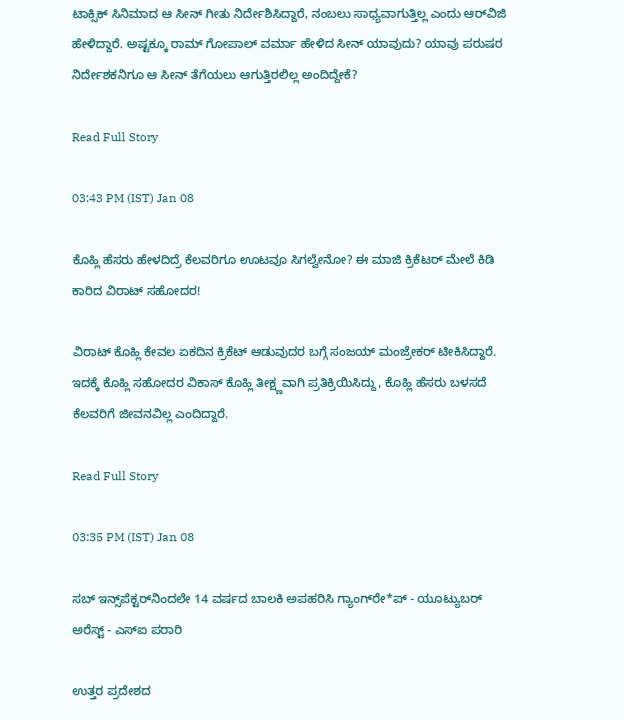ಟಾಕ್ಸಿಕ್ ಸಿನಿಮಾದ ಆ ಸೀನ್ ಗೀತು ನಿರ್ದೇಶಿಸಿದ್ದಾರೆ, ನಂಬಲು ಸಾಧ್ಯವಾಗುತ್ತಿಲ್ಲ ಎಂದು ಆರ್‌ವಿಜಿ ಹೇಳಿದ್ದಾರೆ. ಅಷ್ಟಕ್ಕೂ ರಾಮ್ ಗೋಪಾಲ್ ವರ್ಮಾ ಹೇಳಿದ ಸೀನ್ ಯಾವುದು? ಯಾವು ಪರುಷರ ನಿರ್ದೇಶಕನಿಗೂ ಆ ಸೀನ್ ತೆಗೆಯಲು ಆಗುತ್ತಿರಲಿಲ್ಲ ಅಂದಿದ್ದೇಕೆ?

Read Full Story

03:43 PM (IST) Jan 08

ಕೊಹ್ಲಿ ಹೆಸರು ಹೇಳದಿದ್ರೆ ಕೆಲವರಿಗೂ ಊಟವೂ ಸಿಗಲ್ವೇನೋ? ಈ ಮಾಜಿ ಕ್ರಿಕೆಟರ್ ಮೇಲೆ ಕಿಡಿ ಕಾರಿದ ವಿರಾಟ್ ಸಹೋದರ!

ವಿರಾಟ್ ಕೊಹ್ಲಿ ಕೇವಲ ಏಕದಿನ ಕ್ರಿಕೆಟ್ ಆಡುವುದರ ಬಗ್ಗೆ ಸಂಜಯ್ ಮಂಜ್ರೇಕರ್ ಟೀಕಿಸಿದ್ದಾರೆ. ಇದಕ್ಕೆ ಕೊಹ್ಲಿ ಸಹೋದರ ವಿಕಾಸ್ ಕೊಹ್ಲಿ ತೀಕ್ಷ್ಣವಾಗಿ ಪ್ರತಿಕ್ರಿಯಿಸಿದ್ದು, ಕೊಹ್ಲಿ ಹೆಸರು ಬಳಸದೆ ಕೆಲವರಿಗೆ ಜೀವನವಿಲ್ಲ ಎಂದಿದ್ದಾರೆ.

Read Full Story

03:35 PM (IST) Jan 08

ಸಬ್ ಇನ್ಸ್‌ಪೆಕ್ಟರ್‌ನಿಂದಲೇ 14 ವರ್ಷದ ಬಾಲಕಿ ಅಪಹರಿಸಿ ಗ್ಯಾಂಗ್‌ರೇ*ಪ್ - ಯೂಟ್ಯುಬರ್ ಅರೆಸ್ಟ್ - ಎಸ್‌ಐ ಪರಾರಿ

ಉತ್ತರ ಪ್ರದೇಶದ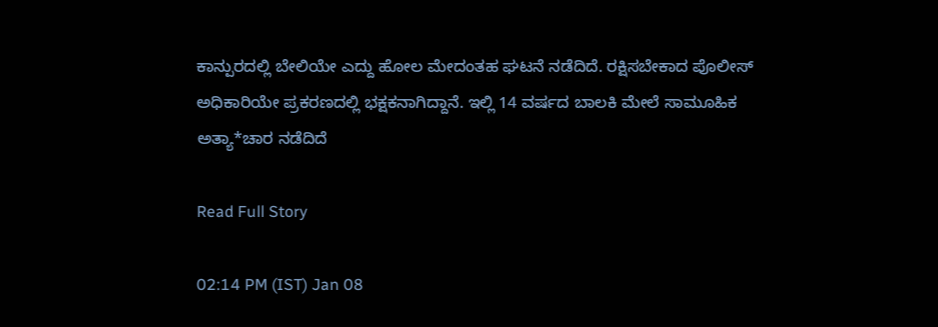ಕಾನ್ಪುರದಲ್ಲಿ ಬೇಲಿಯೇ ಎದ್ದು ಹೋಲ ಮೇದಂತಹ ಘಟನೆ ನಡೆದಿದೆ. ರಕ್ಷಿಸಬೇಕಾದ ಪೊಲೀಸ್ ಅಧಿಕಾರಿಯೇ ಪ್ರಕರಣದಲ್ಲಿ ಭಕ್ಷಕನಾಗಿದ್ದಾನೆ. ಇಲ್ಲಿ 14 ವರ್ಷದ ಬಾಲಕಿ ಮೇಲೆ ಸಾಮೂಹಿಕ ಅತ್ಯಾ*ಚಾರ ನಡೆದಿದೆ

Read Full Story

02:14 PM (IST) Jan 08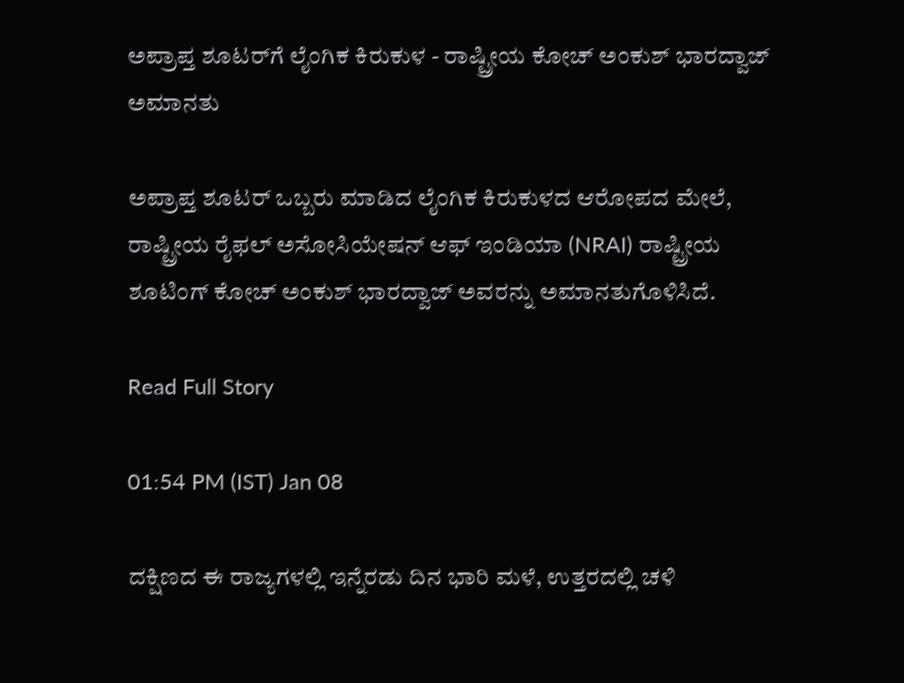ಅಪ್ರಾಪ್ತ ಶೂಟರ್‌ಗೆ ಲೈಂಗಿಕ ಕಿರುಕುಳ - ರಾಷ್ಟ್ರೀಯ ಕೋಚ್ ಅಂಕುಶ್ ಭಾರದ್ವಾಜ್ ಅಮಾನತು

ಅಪ್ರಾಪ್ತ ಶೂಟರ್ ಒಬ್ಬರು ಮಾಡಿದ ಲೈಂಗಿಕ ಕಿರುಕುಳದ ಆರೋಪದ ಮೇಲೆ, ರಾಷ್ಟ್ರೀಯ ರೈಫಲ್ ಅಸೋಸಿಯೇಷನ್ ಆಫ್ ಇಂಡಿಯಾ (NRAI) ರಾಷ್ಟ್ರೀಯ ಶೂಟಿಂಗ್ ಕೋಚ್ ಅಂಕುಶ್ ಭಾರದ್ವಾಜ್ ಅವರನ್ನು ಅಮಾನತುಗೊಳಿಸಿದೆ.

Read Full Story

01:54 PM (IST) Jan 08

ದಕ್ಷಿಣದ ಈ ರಾಜ್ಯಗಳಲ್ಲಿ ಇನ್ನೆರಡು ದಿನ ಭಾರಿ ಮಳೆ, ಉತ್ತರದಲ್ಲಿ ಚಳಿ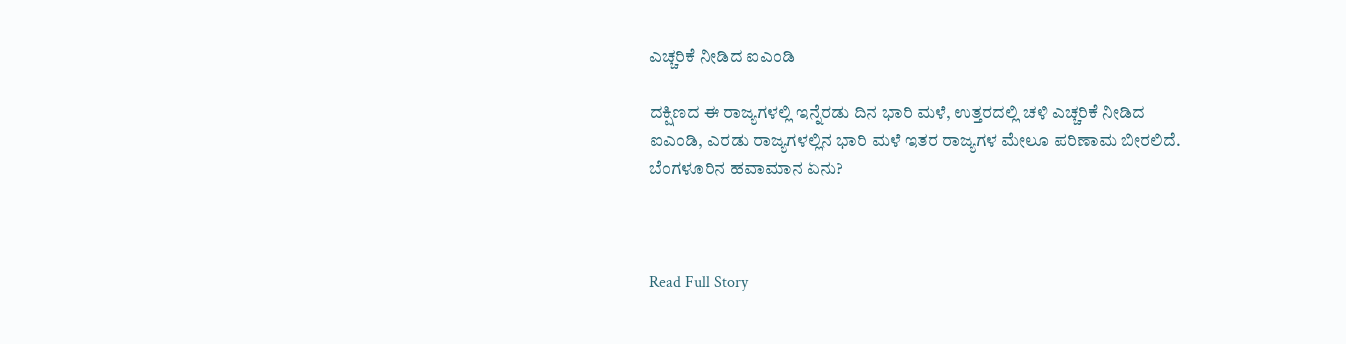ಎಚ್ಚರಿಕೆ ನೀಡಿದ ಐಎಂಡಿ

ದಕ್ಷಿಣದ ಈ ರಾಜ್ಯಗಳಲ್ಲಿ ಇನ್ನೆರಡು ದಿನ ಭಾರಿ ಮಳೆ, ಉತ್ತರದಲ್ಲಿ ಚಳಿ ಎಚ್ಚರಿಕೆ ನೀಡಿದ ಐಎಂಡಿ, ಎರಡು ರಾಜ್ಯಗಳಲ್ಲಿನ ಭಾರಿ ಮಳೆ ಇತರ ರಾಜ್ಯಗಳ ಮೇಲೂ ಪರಿಣಾಮ ಬೀರಲಿದೆ. ಬೆಂಗಳೂರಿನ ಹವಾಮಾನ ಏನು?



Read Full Story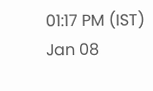01:17 PM (IST) Jan 08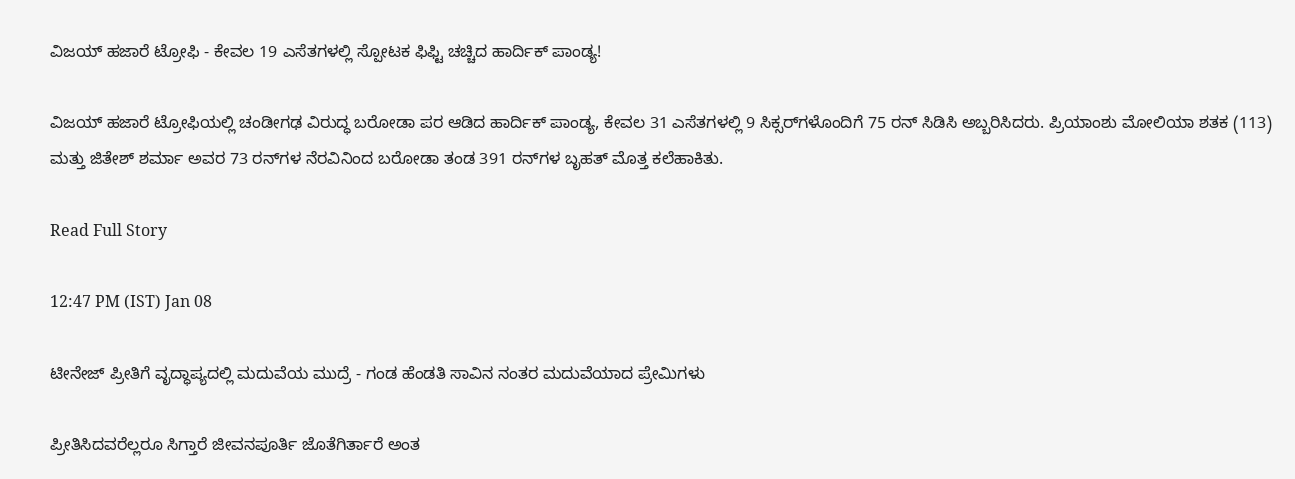ವಿಜಯ್ ಹಜಾರೆ ಟ್ರೋಫಿ - ಕೇವಲ 19 ಎಸೆತಗಳಲ್ಲಿ ಸ್ಪೋಟಕ ಫಿಫ್ಟಿ ಚಚ್ಚಿದ ಹಾರ್ದಿಕ್ ಪಾಂಡ್ಯ!

ವಿಜಯ್ ಹಜಾರೆ ಟ್ರೋಫಿಯಲ್ಲಿ ಚಂಡೀಗಢ ವಿರುದ್ಧ ಬರೋಡಾ ಪರ ಆಡಿದ ಹಾರ್ದಿಕ್ ಪಾಂಡ್ಯ, ಕೇವಲ 31 ಎಸೆತಗಳಲ್ಲಿ 9 ಸಿಕ್ಸರ್‌ಗಳೊಂದಿಗೆ 75 ರನ್ ಸಿಡಿಸಿ ಅಬ್ಬರಿಸಿದರು. ಪ್ರಿಯಾಂಶು ಮೋಲಿಯಾ ಶತಕ (113) ಮತ್ತು ಜಿತೇಶ್ ಶರ್ಮಾ ಅವರ 73 ರನ್‌ಗಳ ನೆರವಿನಿಂದ ಬರೋಡಾ ತಂಡ 391 ರನ್‌ಗಳ ಬೃಹತ್ ಮೊತ್ತ ಕಲೆಹಾಕಿತು.

Read Full Story

12:47 PM (IST) Jan 08

ಟೀನೇಜ್ ಪ್ರೀತಿಗೆ ವೃದ್ಧಾಪ್ಯದಲ್ಲಿ ಮದುವೆಯ ಮುದ್ರೆ - ಗಂಡ ಹೆಂಡತಿ ಸಾವಿನ ನಂತರ ಮದುವೆಯಾದ ಪ್ರೇಮಿಗಳು

ಪ್ರೀತಿಸಿದವರೆಲ್ಲರೂ ಸಿಗ್ತಾರೆ ಜೀವನಪೂರ್ತಿ ಜೊತೆಗಿರ್ತಾರೆ ಅಂತ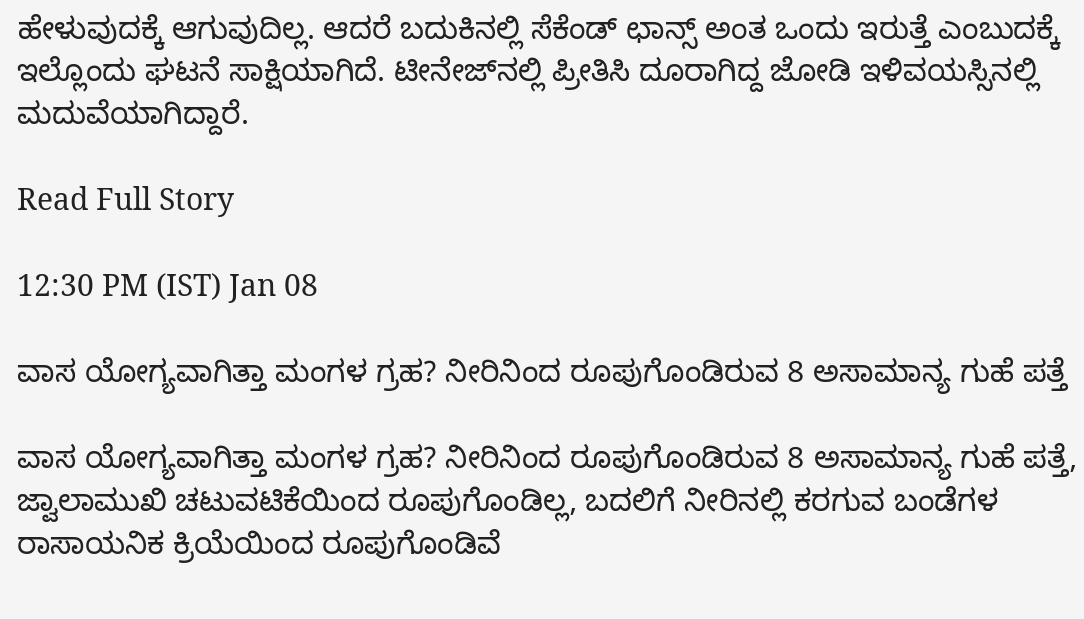ಹೇಳುವುದಕ್ಕೆ ಆಗುವುದಿಲ್ಲ. ಆದರೆ ಬದುಕಿನಲ್ಲಿ ಸೆಕೆಂಡ್ ಛಾನ್ಸ್ ಅಂತ ಒಂದು ಇರುತ್ತೆ ಎಂಬುದಕ್ಕೆ ಇಲ್ಲೊಂದು ಘಟನೆ ಸಾಕ್ಷಿಯಾಗಿದೆ. ಟೀನೇಜ್‌ನಲ್ಲಿ ಪ್ರೀತಿಸಿ ದೂರಾಗಿದ್ದ ಜೋಡಿ ಇಳಿವಯಸ್ಸಿನಲ್ಲಿ ಮದುವೆಯಾಗಿದ್ದಾರೆ.

Read Full Story

12:30 PM (IST) Jan 08

ವಾಸ ಯೋಗ್ಯವಾಗಿತ್ತಾ ಮಂಗಳ ಗ್ರಹ? ನೀರಿನಿಂದ ರೂಪುಗೊಂಡಿರುವ 8 ಅಸಾಮಾನ್ಯ ಗುಹೆ ಪತ್ತೆ

ವಾಸ ಯೋಗ್ಯವಾಗಿತ್ತಾ ಮಂಗಳ ಗ್ರಹ? ನೀರಿನಿಂದ ರೂಪುಗೊಂಡಿರುವ 8 ಅಸಾಮಾನ್ಯ ಗುಹೆ ಪತ್ತೆ, ಜ್ವಾಲಾಮುಖಿ ಚಟುವಟಿಕೆಯಿಂದ ರೂಪುಗೊಂಡಿಲ್ಲ, ಬದಲಿಗೆ ನೀರಿನಲ್ಲಿ ಕರಗುವ ಬಂಡೆಗಳ ರಾಸಾಯನಿಕ ಕ್ರಿಯೆಯಿಂದ ರೂಪುಗೊಂಡಿವೆ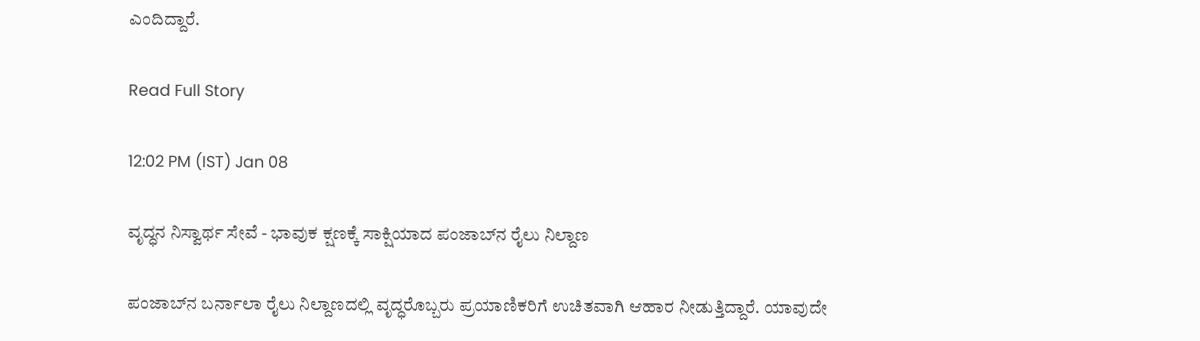ಎಂದಿದ್ದಾರೆ.

Read Full Story

12:02 PM (IST) Jan 08

ವೃದ್ಧನ ನಿಸ್ವಾರ್ಥ ಸೇವೆ - ಭಾವುಕ ಕ್ಷಣಕ್ಕೆ ಸಾಕ್ಷಿಯಾದ ಪಂಜಾಬ್‌ನ ರೈಲು ನಿಲ್ದಾಣ

ಪಂಜಾಬ್‌ನ ಬರ್ನಾಲಾ ರೈಲು ನಿಲ್ದಾಣದಲ್ಲಿ ವೃದ್ಧರೊಬ್ಬರು ಪ್ರಯಾಣಿಕರಿಗೆ ಉಚಿತವಾಗಿ ಆಹಾರ ನೀಡುತ್ತಿದ್ದಾರೆ. ಯಾವುದೇ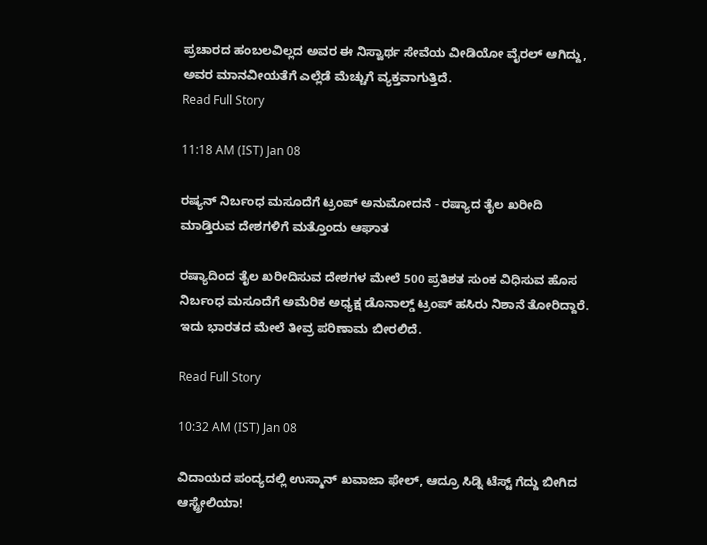ಪ್ರಚಾರದ ಹಂಬಲವಿಲ್ಲದ ಅವರ ಈ ನಿಸ್ವಾರ್ಥ ಸೇವೆಯ ವೀಡಿಯೋ ವೈರಲ್ ಆಗಿದ್ದು, ಅವರ ಮಾನವೀಯತೆಗೆ ಎಲ್ಲೆಡೆ ಮೆಚ್ಚುಗೆ ವ್ಯಕ್ತವಾಗುತ್ತಿದೆ.
Read Full Story

11:18 AM (IST) Jan 08

ರಷ್ಯನ್ ನಿರ್ಬಂಧ ಮಸೂದೆಗೆ ಟ್ರಂಪ್ ಅನುಮೋದನೆ - ರಷ್ಯಾದ ತೈಲ ಖರೀದಿ ಮಾಡ್ತಿರುವ ದೇಶಗಳಿಗೆ ಮತ್ತೊಂದು ಆಘಾತ

ರಷ್ಯಾದಿಂದ ತೈಲ ಖರೀದಿಸುವ ದೇಶಗಳ ಮೇಲೆ 500 ಪ್ರತಿಶತ ಸುಂಕ ವಿಧಿಸುವ ಹೊಸ ನಿರ್ಬಂಧ ಮಸೂದೆಗೆ ಅಮೆರಿಕ ಅಧ್ಯಕ್ಷ ಡೊನಾಲ್ಡ್ ಟ್ರಂಪ್ ಹಸಿರು ನಿಶಾನೆ ತೋರಿದ್ದಾರೆ. ಇದು ಭಾರತದ ಮೇಲೆ ತೀವ್ರ ಪರಿಣಾಮ ಬೀರಲಿದೆ.

Read Full Story

10:32 AM (IST) Jan 08

ವಿದಾಯದ ಪಂದ್ಯದಲ್ಲಿ ಉಸ್ಮಾನ್ ಖವಾಜಾ ಫೇಲ್, ಆದ್ರೂ ಸಿಡ್ನಿ ಟೆಸ್ಟ್ ಗೆದ್ದು ಬೀಗಿದ ಆಸ್ಟ್ರೇಲಿಯಾ!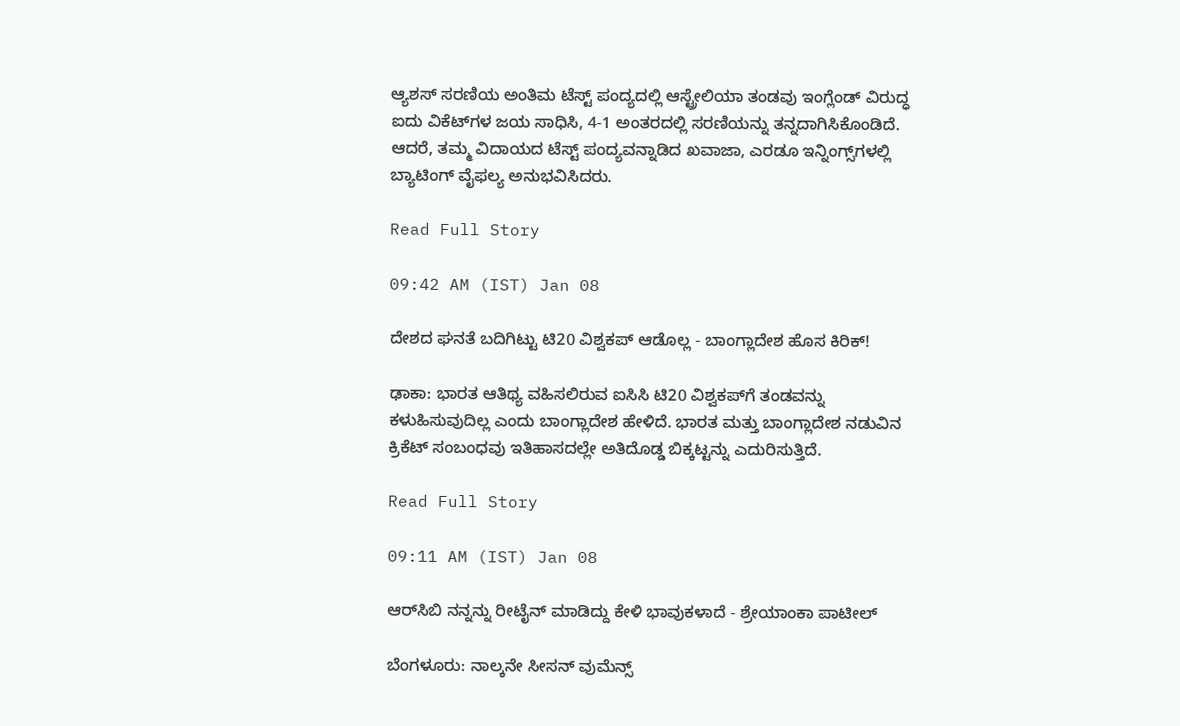ಆ್ಯಶಸ್ ಸರಣಿಯ ಅಂತಿಮ ಟೆಸ್ಟ್ ಪಂದ್ಯದಲ್ಲಿ ಆಸ್ಟ್ರೇಲಿಯಾ ತಂಡವು ಇಂಗ್ಲೆಂಡ್ ವಿರುದ್ಧ ಐದು ವಿಕೆಟ್‌ಗಳ ಜಯ ಸಾಧಿಸಿ, 4-1 ಅಂತರದಲ್ಲಿ ಸರಣಿಯನ್ನು ತನ್ನದಾಗಿಸಿಕೊಂಡಿದೆ. ಆದರೆ, ತಮ್ಮ ವಿದಾಯದ ಟೆಸ್ಟ್ ಪಂದ್ಯವನ್ನಾಡಿದ ಖವಾಜಾ, ಎರಡೂ ಇನ್ನಿಂಗ್ಸ್‌ಗಳಲ್ಲಿ ಬ್ಯಾಟಿಂಗ್ ವೈಫಲ್ಯ ಅನುಭವಿಸಿದರು.

Read Full Story

09:42 AM (IST) Jan 08

ದೇಶದ ಘನತೆ ಬದಿಗಿಟ್ಟು ಟಿ20 ವಿಶ್ವಕಪ್ ಆಡೊಲ್ಲ - ಬಾಂಗ್ಲಾದೇಶ ಹೊಸ ಕಿರಿಕ್!

ಢಾಕಾ: ಭಾರತ ಆತಿಥ್ಯ ವಹಿಸಲಿರುವ ಐಸಿಸಿ ಟಿ20 ವಿಶ್ವಕಪ್‌ಗೆ ತಂಡವನ್ನು ಕಳುಹಿಸುವುದಿಲ್ಲ ಎಂದು ಬಾಂಗ್ಲಾದೇಶ ಹೇಳಿದೆ. ಭಾರತ ಮತ್ತು ಬಾಂಗ್ಲಾದೇಶ ನಡುವಿನ ಕ್ರಿಕೆಟ್ ಸಂಬಂಧವು ಇತಿಹಾಸದಲ್ಲೇ ಅತಿದೊಡ್ಡ ಬಿಕ್ಕಟ್ಟನ್ನು ಎದುರಿಸುತ್ತಿದೆ.

Read Full Story

09:11 AM (IST) Jan 08

ಆರ್‌ಸಿಬಿ ನನ್ನನ್ನು ರೀಟೈನ್‌ ಮಾಡಿದ್ದು ಕೇಳಿ ಭಾವುಕಳಾದೆ - ಶ್ರೇಯಾಂಕಾ ಪಾಟೀಲ್

ಬೆಂಗಳೂರು: ನಾಲ್ಕನೇ ಸೀಸನ್ ವುಮೆನ್ಸ್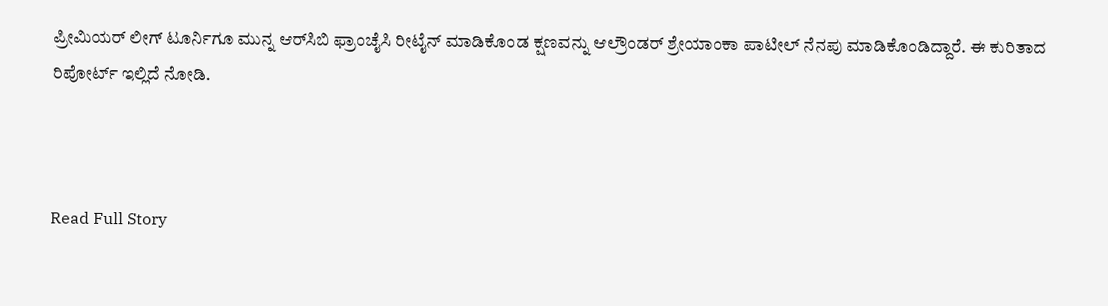ಪ್ರೀಮಿಯರ್ ಲೀಗ್ ಟೂರ್ನಿಗೂ ಮುನ್ನ ಆರ್‌ಸಿಬಿ ಫ್ರಾಂಚೈಸಿ ರೀಟೈನ್ ಮಾಡಿಕೊಂಡ ಕ್ಷಣವನ್ನು ಆಲ್ರೌಂಡರ್ ಶ್ರೇಯಾಂಕಾ ಪಾಟೀಲ್ ನೆನಪು ಮಾಡಿಕೊಂಡಿದ್ದಾರೆ. ಈ ಕುರಿತಾದ ರಿಪೋರ್ಟ್ ಇಲ್ಲಿದೆ ನೋಡಿ.



Read Full Story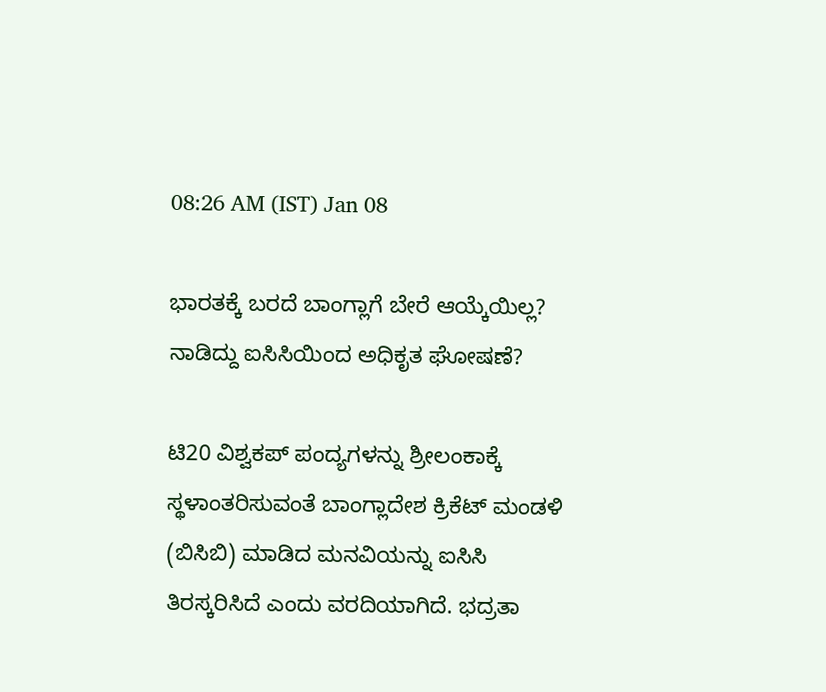08:26 AM (IST) Jan 08

ಭಾರತಕ್ಕೆ ಬರದೆ ಬಾಂಗ್ಲಾಗೆ ಬೇರೆ ಆಯ್ಕೆಯಿಲ್ಲ? ನಾಡಿದ್ದು ಐಸಿಸಿಯಿಂದ ಅಧಿಕೃತ ಘೋಷಣೆ?

ಟಿ20 ವಿಶ್ವಕಪ್ ಪಂದ್ಯಗಳನ್ನು ಶ್ರೀಲಂಕಾಕ್ಕೆ ಸ್ಥಳಾಂತರಿಸುವಂತೆ ಬಾಂಗ್ಲಾದೇಶ ಕ್ರಿಕೆಟ್ ಮಂಡಳಿ (ಬಿಸಿಬಿ) ಮಾಡಿದ ಮನವಿಯನ್ನು ಐಸಿಸಿ ತಿರಸ್ಕರಿಸಿದೆ ಎಂದು ವರದಿಯಾಗಿದೆ. ಭದ್ರತಾ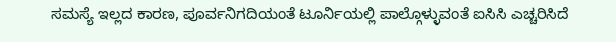ಸಮಸ್ಯೆ ಇಲ್ಲದ ಕಾರಣ, ಪೂರ್ವನಿಗದಿಯಂತೆ ಟೂರ್ನಿಯಲ್ಲಿ ಪಾಲ್ಗೊಳ್ಳುವಂತೆ ಐಸಿಸಿ ಎಚ್ಚರಿಸಿದೆ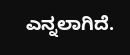ಎನ್ನಲಾಗಿದೆ.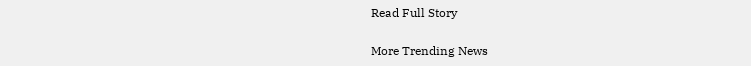Read Full Story

More Trending News